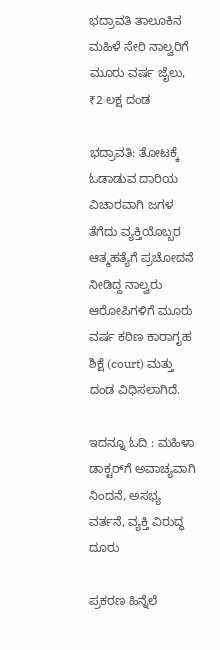ಭದ್ರಾವತಿ ತಾಲೂಕಿನ ಮಹಿಳೆ ಸೇರಿ ನಾಲ್ವರಿಗೆ ಮೂರು ವರ್ಷ ಜೈಲು, ₹2 ಲಕ್ಷ ದಂಡ

ಭದ್ರಾವತಿ: ತೋಟಕ್ಕೆ ಓಡಾಡುವ ದಾರಿಯ ವಿಚಾರವಾಗಿ ಜಗಳ ತೆಗೆದು ವ್ಯಕ್ತಿಯೊಬ್ಬರ ಆತ್ಮಹತ್ಯೆಗೆ ಪ್ರಚೋದನೆ ನೀಡಿದ್ದ ನಾಲ್ವರು ಆರೋಪಿಗಳಿಗೆ ಮೂರು ವರ್ಷ ಕಠಿಣ ಕಾರಾಗೃಹ ಶಿಕ್ಷೆ (court) ಮತ್ತು ದಂಡ ವಿಧಿಸಲಾಗಿದೆ.

ಇದನ್ನೂ ಓದಿ : ಮಹಿಳಾ ಡಾಕ್ಟರ್‌ಗೆ ಅವಾಚ್ಯವಾಗಿ ನಿಂದನೆ, ಅಸಭ್ಯ ವರ್ತನೆ, ವ್ಯಕ್ತಿ ವಿರುದ್ಧ ದೂರು

ಪ್ರಕರಣ ಹಿನ್ನೆಲೆ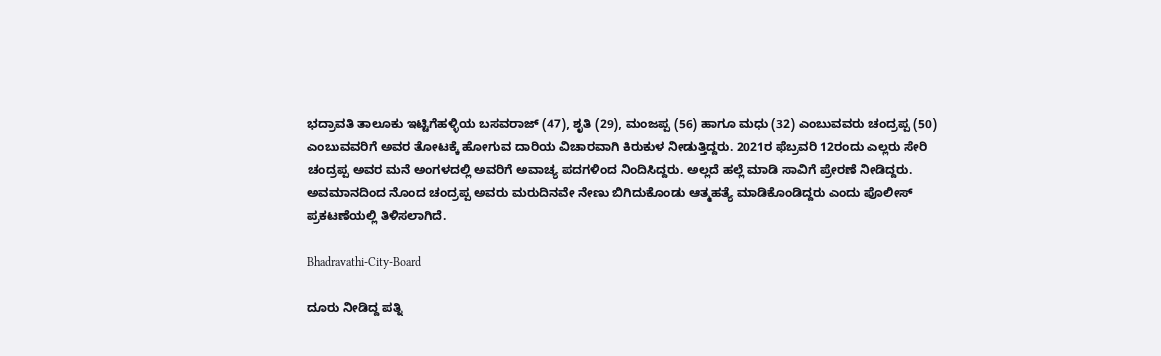ಭದ್ರಾವತಿ ತಾಲೂಕು ಇಟ್ಟಿಗೆಹಳ್ಳಿಯ ಬಸವರಾಜ್ (47), ಶೃತಿ (29), ಮಂಜಪ್ಪ (56) ಹಾಗೂ ಮಧು (32) ಎಂಬುವವರು ಚಂದ್ರಪ್ಪ (50) ಎಂಬುವವರಿಗೆ ಅವರ ತೋಟಕ್ಕೆ ಹೋಗುವ ದಾರಿಯ ವಿಚಾರವಾಗಿ ಕಿರುಕುಳ ನೀಡುತ್ತಿದ್ದರು. 2021ರ ಫೆಬ್ರವರಿ 12ರಂದು ಎಲ್ಲರು ಸೇರಿ ಚಂದ್ರಪ್ಪ ಅವರ ಮನೆ ಅಂಗಳದಲ್ಲಿ ಅವರಿಗೆ ಅವಾಚ್ಯ ಪದಗಳಿಂದ ನಿಂದಿಸಿದ್ದರು. ಅಲ್ಲದೆ ಹಲ್ಲೆ ಮಾಡಿ ಸಾವಿಗೆ ಪ್ರೇರಣೆ ನೀಡಿದ್ದರು. ಅವಮಾನದಿಂದ ನೊಂದ ಚಂದ್ರಪ್ಪ ಅವರು ಮರುದಿನವೇ ನೇಣು ಬಿಗಿದುಕೊಂಡು ಆತ್ಮಹತ್ಯೆ ಮಾಡಿಕೊಂಡಿದ್ದರು ಎಂದು ಪೊಲೀಸ್‌ ಪ್ರಕಟಣೆಯಲ್ಲಿ ತಿಳಿಸಲಾಗಿದೆ.

Bhadravathi-City-Board

ದೂರು ನೀಡಿದ್ದ ಪತ್ನಿ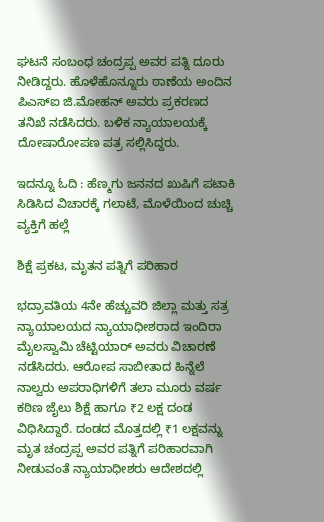ಘಟನೆ ಸಂಬಂಧ ಚಂದ್ರಪ್ಪ ಅವರ ಪತ್ನಿ ದೂರು ನೀಡಿದ್ದರು. ಹೊಳೆಹೊನ್ನೂರು ಠಾಣೆಯ ಅಂದಿನ ಪಿಎಸ್‌ಐ ಜಿ.ಮೋಹನ್ ಅವರು ಪ್ರಕರಣದ ತನಿಖೆ ನಡೆಸಿದರು. ಬಳಿಕ ನ್ಯಾಯಾಲಯಕ್ಕೆ ದೋಷಾರೋಪಣ ಪತ್ರ ಸಲ್ಲಿಸಿದ್ದರು.

ಇದನ್ನೂ ಓದಿ : ಹೆಣ್ಮಗು ಜನನದ ಖುಷಿಗೆ ಪಟಾಕಿ ಸಿಡಿಸಿದ ವಿಚಾರಕ್ಕೆ ಗಲಾಟೆ, ಮೊಳೆಯಿಂದ ಚುಚ್ಚಿ ವ್ಯಕ್ತಿಗೆ ಹಲ್ಲೆ

ಶಿಕ್ಷೆ ಪ್ರಕಟ, ಮೃತನ ಪತ್ನಿಗೆ ಪರಿಹಾರ

ಭದ್ರಾವತಿಯ 4ನೇ ಹೆಚ್ಚುವರಿ ಜಿಲ್ಲಾ ಮತ್ತು ಸತ್ರ ನ್ಯಾಯಾಲಯದ ನ್ಯಾಯಾಧೀಶರಾದ ಇಂದಿರಾ ಮೈಲಸ್ವಾಮಿ ಚೆಟ್ಟಿಯಾರ್ ಅವರು ವಿಚಾರಣೆ ನಡೆಸಿದರು. ಆರೋಪ ಸಾಬೀತಾದ ಹಿನ್ನೆಲೆ ನಾಲ್ವರು ಅಪರಾಧಿಗಳಿಗೆ ತಲಾ ಮೂರು ವರ್ಷ ಕಠಿಣ ಜೈಲು ಶಿಕ್ಷೆ ಹಾಗೂ ₹2 ಲಕ್ಷ ದಂಡ ವಿಧಿಸಿದ್ದಾರೆ. ದಂಡದ ಮೊತ್ತದಲ್ಲಿ ₹1 ಲಕ್ಷವನ್ನು ಮೃತ ಚಂದ್ರಪ್ಪ ಅವರ ಪತ್ನಿಗೆ ಪರಿಹಾರವಾಗಿ ನೀಡುವಂತೆ ನ್ಯಾಯಾಧೀಶರು ಆದೇಶದಲ್ಲಿ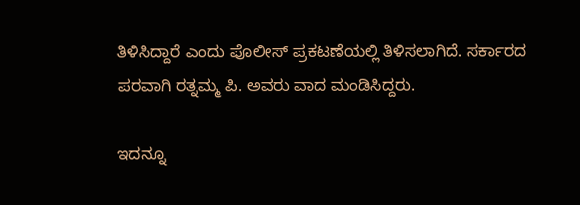ತಿಳಿಸಿದ್ದಾರೆ ಎಂದು ಪೊಲೀಸ್‌ ಪ್ರಕಟಣೆಯಲ್ಲಿ ತಿಳಿಸಲಾಗಿದೆ. ಸರ್ಕಾರದ ಪರವಾಗಿ ರತ್ನಮ್ಮ ಪಿ. ಅವರು ವಾದ ಮಂಡಿಸಿದ್ದರು.

ಇದನ್ನೂ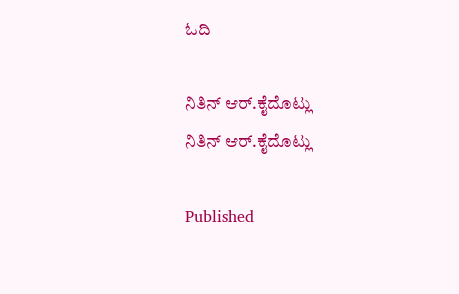ಓದಿ

ನಿತಿನ್ ಆರ್‌.ಕೈದೊಟ್ಲು
ನಿತಿನ್ ಆರ್‌.ಕೈದೊಟ್ಲು

Published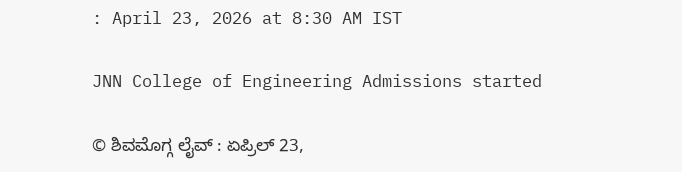: April 23, 2026 at 8:30 AM IST

JNN College of Engineering Admissions started

© ಶಿವಮೊಗ್ಗ ಲೈವ್‌ : ಏಪ್ರಿಲ್ 23,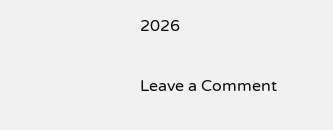2026

Leave a Comment